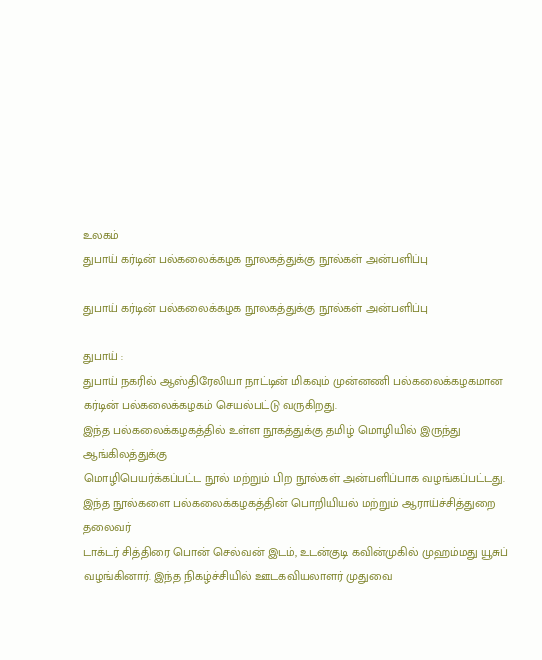உலகம்
துபாய் கர்டின் பல்கலைக்கழக நூலகத்துக்கு நூல்கள் அன்பளிப்பு

துபாய் கர்டின் பல்கலைக்கழக நூலகத்துக்கு நூல்கள் அன்பளிப்பு

துபாய் :
துபாய் நகரில் ஆஸ்திரேலியா நாட்டின் மிகவும் முன்னணி பல்கலைக்கழகமான
கர்டின் பல்கலைக்கழகம் செயல்பட்டு வருகிறது.
இந்த பல்கலைக்கழகத்தில் உள்ள நூகத்துக்கு தமிழ் மொழியில் இருந்து ஆங்கிலத்துக்கு
மொழிபெயர்க்கப்பட்ட நூல் மற்றும் பிற நூல்கள் அன்பளிப்பாக வழங்கப்பட்டது.
இந்த நூல்களை பல்கலைக்கழகத்தின் பொறியியல் மற்றும் ஆராய்ச்சித்துறை தலைவர்
டாக்டர் சித்திரை பொன் செல்வன் இடம், உடன்குடி கவின்முகில் முஹம்மது யூசுப்
வழங்கினார். இந்த நிகழ்ச்சியில் ஊடகவியலாளர் முதுவை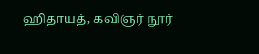ஹிதாயத், கவிஞர் நூர்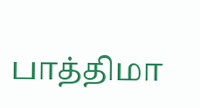பாத்திமா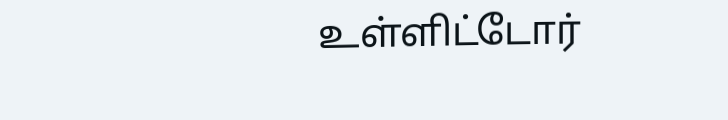உள்ளிட்டோர்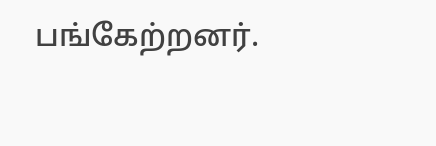பங்கேற்றனர்.